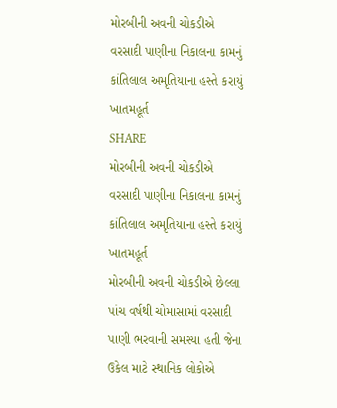મોરબીની અવની ચોકડીએ વરસાદી પાણીના નિકાલના કામનું કાંતિલાલ અમૃતિયાના હસ્તે કરાયું ખાતમહૂર્ત
SHARE
મોરબીની અવની ચોકડીએ વરસાદી પાણીના નિકાલના કામનું કાંતિલાલ અમૃતિયાના હસ્તે કરાયું ખાતમહૂર્ત
મોરબીની અવની ચોકડીએ છેલ્લા પાંચ વર્ષથી ચોમાસામાં વરસાદી પાણી ભરવાની સમસ્યા હતી જેના ઉકેલ માટે સ્થાનિક લોકોએ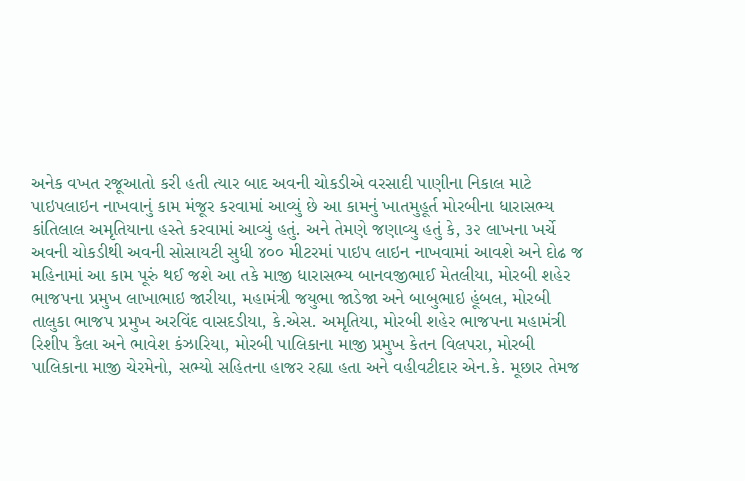અનેક વખત રજૂઆતો કરી હતી ત્યાર બાદ અવની ચોકડીએ વરસાદી પાણીના નિકાલ માટે પાઇપલાઇન નાખવાનું કામ મંજૂર કરવામાં આવ્યું છે આ કામનું ખાતમુહૂર્ત મોરબીના ધારાસભ્ય કાંતિલાલ અમૃતિયાના હસ્તે કરવામાં આવ્યું હતું. અને તેમણે જણાવ્યુ હતું કે, ૩૨ લાખના ખર્ચે અવની ચોકડીથી અવની સોસાયટી સુધી ૪૦૦ મીટરમાં પાઇપ લાઇન નાખવામાં આવશે અને દોઢ જ મહિનામાં આ કામ પૂરું થઈ જશે આ તકે માજી ધારાસભ્ય બાનવજીભાઈ મેતલીયા, મોરબી શહેર ભાજપના પ્રમુખ લાખાભાઇ જારીયા, મહામંત્રી જયુભા જાડેજા અને બાબુભાઇ હૂંબલ, મોરબી તાલુકા ભાજપ પ્રમુખ અરવિંદ વાસદડીયા, કે.એસ. અમૃતિયા, મોરબી શહેર ભાજપના મહામંત્રી રિશીપ કૈલા અને ભાવેશ કંઝારિયા, મોરબી પાલિકાના માજી પ્રમુખ કેતન વિલપરા, મોરબી પાલિકાના માજી ચેરમેનો, સભ્યો સહિતના હાજર રહ્યા હતા અને વહીવટીદાર એન.કે. મૂછાર તેમજ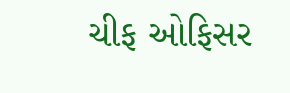ચીફ ઓફિસર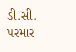ડી.સી. પરમાર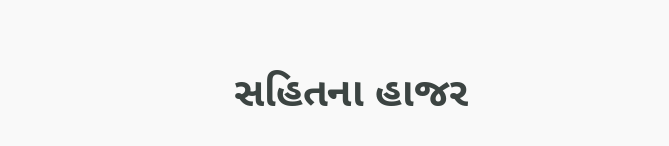સહિતના હાજર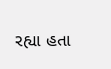રહ્યા હતા